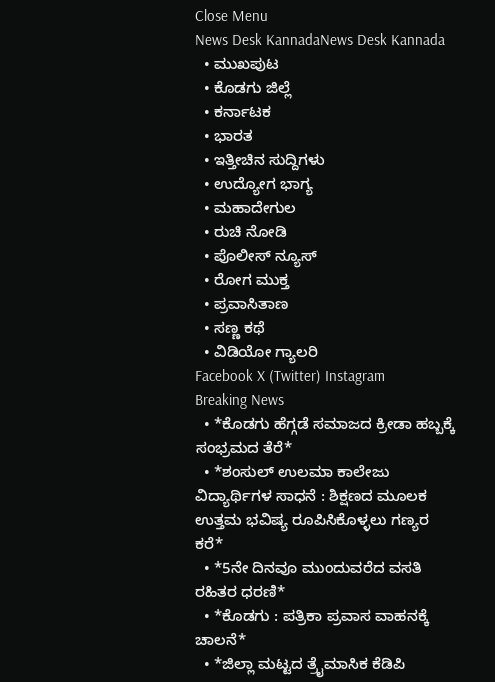Close Menu
News Desk KannadaNews Desk Kannada
  • ಮುಖಪುಟ
  • ಕೊಡಗು ಜಿಲ್ಲೆ
  • ಕರ್ನಾಟಕ
  • ಭಾರತ
  • ಇತ್ತೀಚಿನ ಸುದ್ದಿಗಳು
  • ಉದ್ಯೋಗ ಭಾಗ್ಯ
  • ಮಹಾದೇಗುಲ
  • ರುಚಿ ನೋಡಿ
  • ಪೊಲೀಸ್ ನ್ಯೂಸ್
  • ರೋಗ ಮುಕ್ತ
  • ಪ್ರವಾಸಿತಾಣ
  • ಸಣ್ಣ ಕಥೆ
  • ವಿಡಿಯೋ ಗ್ಯಾಲರಿ
Facebook X (Twitter) Instagram
Breaking News
  • *ಕೊಡಗು ಹೆಗ್ಗಡೆ ಸಮಾಜದ ಕ್ರೀಡಾ ಹಬ್ಬಕ್ಕೆ ಸಂಭ್ರಮದ ತೆರೆ*
  • *ಶಂಸುಲ್ ಉಲಮಾ ಕಾಲೇಜು ವಿದ್ಯಾರ್ಥಿಗಳ ಸಾಧನೆ : ಶಿಕ್ಷಣದ ಮೂಲಕ ಉತ್ತಮ ಭವಿಷ್ಯ ರೂಪಿಸಿಕೊಳ್ಳಲು ಗಣ್ಯರ ಕರೆ*
  • *5ನೇ ದಿನವೂ ಮುಂದುವರೆದ ವಸತಿ ರಹಿತರ ಧರಣಿ*
  • *ಕೊಡಗು : ಪತ್ರಿಕಾ ಪ್ರವಾಸ ವಾಹನಕ್ಕೆ ಚಾಲನೆ*
  • *ಜಿಲ್ಲಾ ಮಟ್ಟದ ತ್ರೈಮಾಸಿಕ ಕೆಡಿಪಿ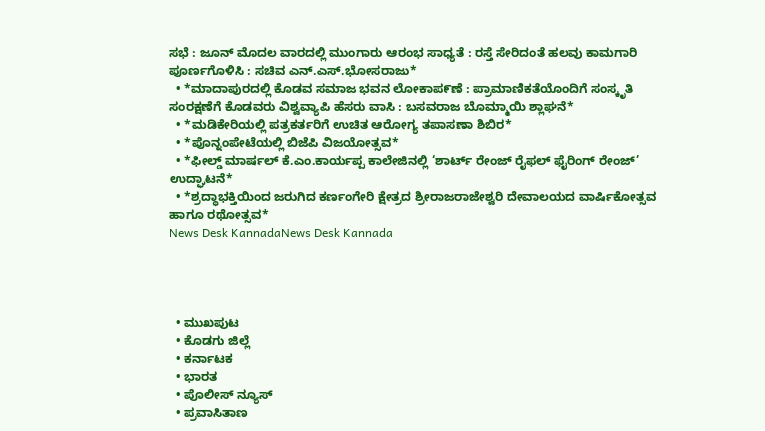ಸಭೆ : ಜೂನ್ ಮೊದಲ ವಾರದಲ್ಲಿ ಮುಂಗಾರು ಆರಂಭ ಸಾಧ್ಯತೆ : ರಸ್ತೆ ಸೇರಿದಂತೆ ಹಲವು ಕಾಮಗಾರಿ ಪೂರ್ಣಗೊಳಿಸಿ : ಸಚಿವ ಎನ್.ಎಸ್.ಭೋಸರಾಜು*
  • *ಮಾದಾಪುರದಲ್ಲಿ ಕೊಡವ ಸಮಾಜ ಭವನ ಲೋಕಾಪ೯ಣೆ : ಪ್ರಾಮಾಣಿಕತೆಯೊಂದಿಗೆ ಸಂಸ್ಕೃತಿ ಸಂರಕ್ಷಣೆಗೆ ಕೊಡವರು ವಿಶ್ವವ್ಯಾಪಿ ಹೆಸರು ವಾಸಿ : ಬಸವರಾಜ ಬೊಮ್ಮಾಯಿ ಶ್ಲಾಘನೆ*
  • *ಮಡಿಕೇರಿಯಲ್ಲಿ ಪತ್ರಕರ್ತರಿಗೆ ಉಚಿತ ಆರೋಗ್ಯ ತಪಾಸಣಾ ಶಿಬಿರ*
  • *ಪೊನ್ನಂಪೇಟೆಯಲ್ಲಿ ಬಿಜೆಪಿ ವಿಜಯೋತ್ಸವ*
  • *ಫೀಲ್ಡ್ ಮಾರ್ಷಲ್ ಕೆ.ಎಂ.ಕಾರ್ಯಪ್ಪ ಕಾಲೇಜಿನಲ್ಲಿ ‘ಶಾರ್ಟ್ ರೇಂಜ್ ರೈಫಲ್ ಫೈರಿಂಗ್ ರೇಂಜ್’ ಉದ್ಘಾಟನೆ*
  • *ಶ್ರದ್ಧಾಭಕ್ತಿಯಿಂದ ಜರುಗಿದ ಕರ್ಣಂಗೇರಿ ಕ್ಷೇತ್ರದ ಶ್ರೀರಾಜರಾಜೇಶ್ವರಿ ದೇವಾಲಯದ ವಾರ್ಷಿಕೋತ್ಸವ ಹಾಗೂ ರಥೋತ್ಸವ*
News Desk KannadaNews Desk Kannada




  • ಮುಖಪುಟ
  • ಕೊಡಗು ಜಿಲ್ಲೆ
  • ಕರ್ನಾಟಕ
  • ಭಾರತ
  • ಪೊಲೀಸ್ ನ್ಯೂಸ್
  • ಪ್ರವಾಸಿತಾಣ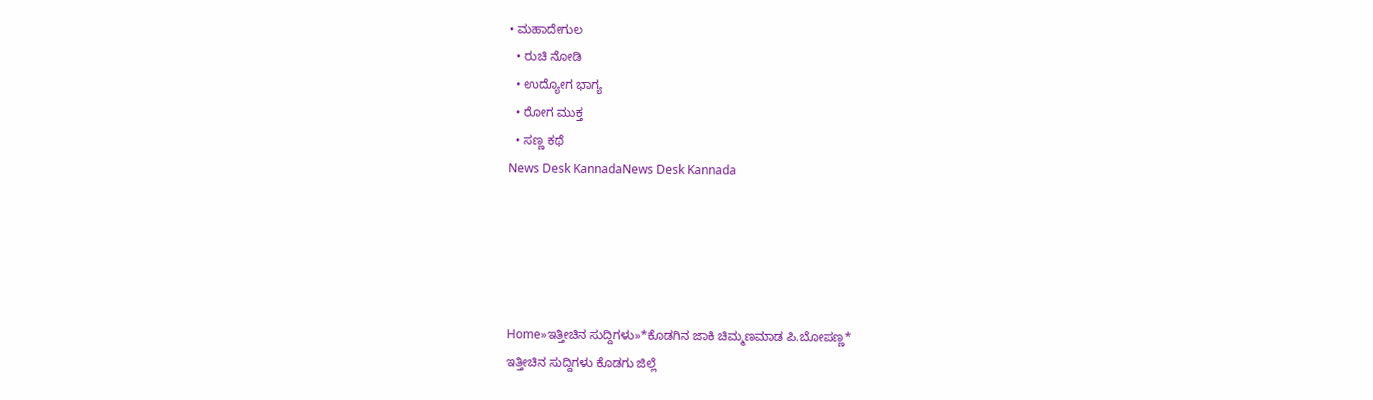• ಮಹಾದೇಗುಲ
  • ರುಚಿ ನೋಡಿ
  • ಉದ್ಯೋಗ ಭಾಗ್ಯ
  • ರೋಗ ಮುಕ್ತ
  • ಸಣ್ಣ ಕಥೆ
News Desk KannadaNews Desk Kannada





Home»ಇತ್ತೀಚಿನ ಸುದ್ದಿಗಳು»*ಕೊಡಗಿನ ಜಾಕಿ ಚಿಮ್ಮಣಮಾಡ ಪಿ.ಬೋಪಣ್ಣ*
ಇತ್ತೀಚಿನ ಸುದ್ದಿಗಳು ಕೊಡಗು ಜಿಲ್ಲೆ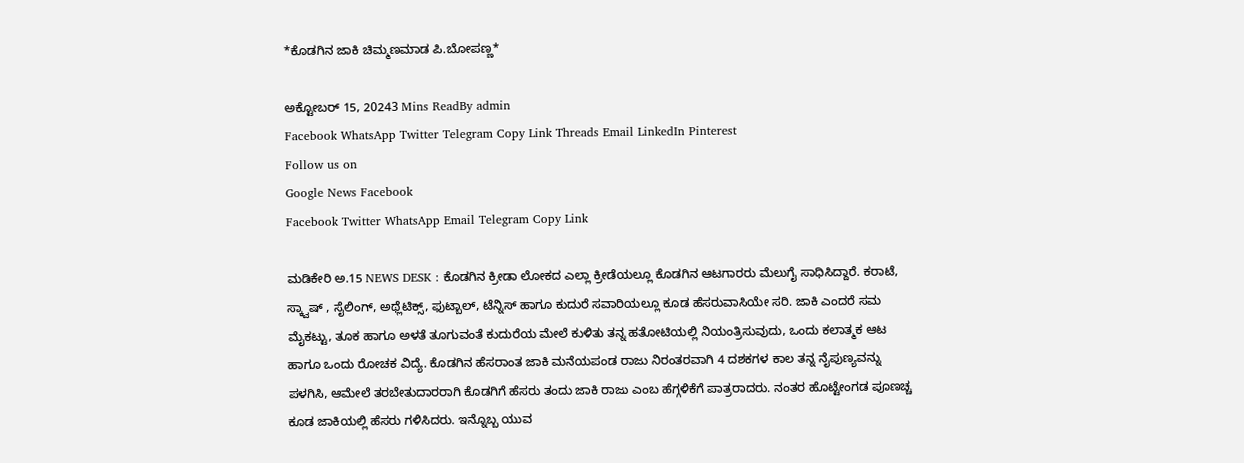*ಕೊಡಗಿನ ಜಾಕಿ ಚಿಮ್ಮಣಮಾಡ ಪಿ.ಬೋಪಣ್ಣ*

ಅಕ್ಟೋಬರ್ 15, 20243 Mins ReadBy admin
Facebook WhatsApp Twitter Telegram Copy Link Threads Email LinkedIn Pinterest
Follow us on
Google News Facebook
Facebook Twitter WhatsApp Email Telegram Copy Link

ಮಡಿಕೇರಿ ಅ.15 NEWS DESK : ಕೊಡಗಿನ ಕ್ರೀಡಾ ಲೋಕದ ಎಲ್ಲಾ ಕ್ರೀಡೆಯಲ್ಲೂ ಕೊಡಗಿನ ಆಟಗಾರರು ಮೆಲುಗೈ ಸಾಧಿಸಿದ್ದಾರೆ. ಕರಾಟೆ, ಸ್ಕ್ವಾಷ್ , ಸೈಲಿಂಗ್, ಅಥ್ಲೆಟಿಕ್ಸ್, ಫುಟ್ಬಾಲ್, ಟೆನ್ನಿಸ್ ಹಾಗೂ ಕುದುರೆ ಸವಾರಿಯಲ್ಲೂ ಕೂಡ ಹೆಸರುವಾಸಿಯೇ ಸರಿ. ಜಾಕಿ ಎಂದರೆ ಸಮ ಮೈಕಟ್ಟು, ತೂಕ ಹಾಗೂ ಅಳತೆ ತೂಗುವಂತೆ ಕುದುರೆಯ ಮೇಲೆ ಕುಳಿತು ತನ್ನ ಹತೋಟಿಯಲ್ಲಿ ನಿಯಂತ್ರಿಸುವುದು, ಒಂದು ಕಲಾತ್ಮಕ ಆಟ ಹಾಗೂ ಒಂದು ರೋಚಕ ವಿದ್ಯೆ. ಕೊಡಗಿನ ಹೆಸರಾಂತ ಜಾಕಿ ಮನೆಯಪಂಡ ರಾಜು ನಿರಂತರವಾಗಿ 4 ದಶಕಗಳ ಕಾಲ ತನ್ನ ನೈಪುಣ್ಯವನ್ನು ಪಳಗಿಸಿ, ಆಮೇಲೆ ತರಬೇತುದಾರರಾಗಿ ಕೊಡಗಿಗೆ ಹೆಸರು ತಂದು ಜಾಕಿ ರಾಜು ಎಂಬ ಹೆಗ್ಗಳಿಕೆಗೆ ಪಾತ್ರರಾದರು. ನಂತರ ಹೊಟ್ಟೇಂಗಡ ಪೂಣಚ್ಚ ಕೂಡ ಜಾಕಿಯಲ್ಲಿ ಹೆಸರು ಗಳಿಸಿದರು. ಇನ್ನೊಬ್ಬ ಯುವ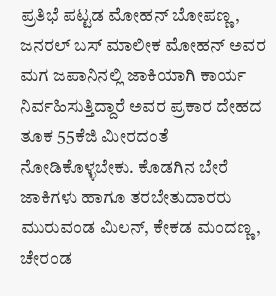ಪ್ರತಿಭೆ ಪಟ್ಟಡ ಮೋಹನ್ ಬೋಪಣ್ಣ, ಜನರಲ್ ಬಸ್ ಮಾಲೀಕ ಮೋಹನ್ ಅವರ ಮಗ ಜಪಾನಿನಲ್ಲಿ ಜಾಕಿಯಾಗಿ ಕಾರ್ಯ ನಿರ್ವಹಿಸುತ್ತಿದ್ದಾರೆ ಅವರ ಪ್ರಕಾರ ದೇಹದ ತೂಕ 55ಕೆಜಿ ಮೀರದಂತೆ ನೋಡಿಕೊಳ್ಳಬೇಕು. ಕೊಡಗಿನ ಬೇರೆ ಜಾಕಿಗಳು ಹಾಗೂ ತರಬೇತುದಾರರು ಮುರುವಂಡ ಮಿಲನ್, ಕೇಕಡ ಮಂದಣ್ಣ, ಚೇರಂಡ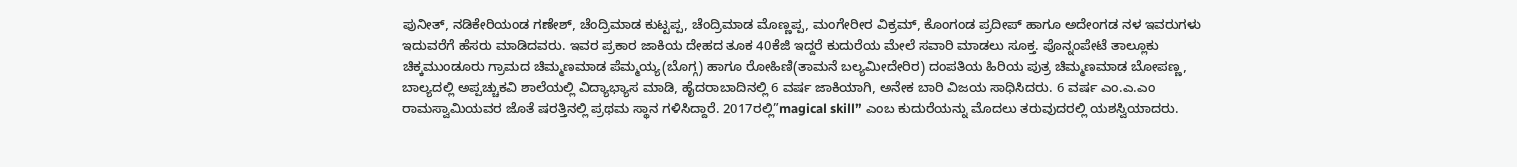ಪುನೀತ್, ನಡಿಕೇರಿಯಂಡ ಗಣೇಶ್, ಚೆಂದ್ರಿಮಾಡ ಕುಟ್ಟಪ್ಪ, ಚೆಂದ್ರಿಮಾಡ ಮೊಣ್ಣಪ್ಪ, ಮಂಗೇರೀರ ವಿಕ್ರಮ್, ಕೊಂಗಂಡ ಪ್ರದೀಪ್ ಹಾಗೂ ಅದೇಂಗಡ ನಳ ಇವರುಗಳು ಇದುವರೆಗೆ ಹೆಸರು ಮಾಡಿದವರು. ಇವರ ಪ್ರಕಾರ ಜಾಕಿಯ ದೇಹದ ತೂಕ 40ಕೆಜಿ ಇದ್ದರೆ ಕುದುರೆಯ ಮೇಲೆ ಸವಾರಿ ಮಾಡಲು ಸೂಕ್ತ. ಪೊನ್ನಂಪೇಟೆ ತಾಲ್ಲೂಕು ಚಿಕ್ಕಮುಂಡೂರು ಗ್ರಾಮದ ಚಿಮ್ಮಣಮಾಡ ಪೆಮ್ಮಯ್ಯ(ಬೊಗ್ಗ) ಹಾಗೂ ರೋಹಿಣಿ(ತಾಮನೆ ಬಲ್ಯಮೀದೇರಿರ) ದಂಪತಿಯ ಹಿರಿಯ ಪುತ್ರ ಚಿಮ್ಮಣಮಾಡ ಬೋಪಣ್ಣ, ಬಾಲ್ಯದಲ್ಲಿ ಅಪ್ಪಚ್ಚುಕವಿ ಶಾಲೆಯಲ್ಲಿ ವಿದ್ಯಾಭ್ಯಾಸ ಮಾಡಿ, ಹೈದರಾಬಾದಿನಲ್ಲಿ 6 ವರ್ಷ ಜಾಕಿಯಾಗಿ, ಅನೇಕ ಬಾರಿ ವಿಜಯ ಸಾಧಿಸಿದರು. 6 ವರ್ಷ ಎಂ.ಎ.ಎಂ ರಾಮಸ್ವಾಮಿಯವರ ಜೊತೆ ಷರತ್ತಿನಲ್ಲಿ ಪ್ರಥಮ ಸ್ಥಾನ ಗಳಿಸಿದ್ದಾರೆ. 2017ರಲ್ಲಿ”magical skill” ಎಂಬ ಕುದುರೆಯನ್ನು ಮೊದಲು ತರುವುದರಲ್ಲಿ ಯಶಸ್ವಿಯಾದರು.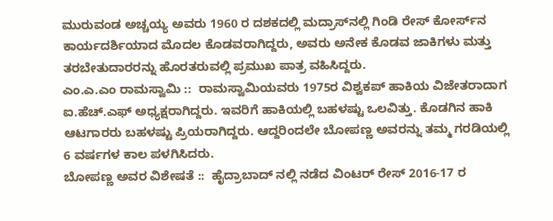ಮುರುವಂಡ ಅಚ್ಚಯ್ಯ ಅವರು 1960 ರ ದಶಕದಲ್ಲಿ ಮದ್ರಾಸ್‌ನಲ್ಲಿ ಗಿಂಡಿ ರೇಸ್ ಕೋರ್ಸ್‌ನ ಕಾರ್ಯದರ್ಶಿಯಾದ ಮೊದಲ ಕೊಡವರಾಗಿದ್ದರು, ಅವರು ಅನೇಕ ಕೊಡವ ಜಾಕಿಗಳು ಮತ್ತು ತರಬೇತುದಾರರನ್ನು ಹೊರತರುವಲ್ಲಿ ಪ್ರಮುಖ ಪಾತ್ರ ವಹಿಸಿದ್ದರು.
ಎಂ.ಎ.ಎಂ ರಾಮಸ್ವಾಮಿ ::  ರಾಮಸ್ವಾಮಿಯವರು 1975ರ ವಿಶ್ವಕಪ್ ಹಾಕಿಯ ವಿಜೇತರಾದಾಗ ಐ.ಹೆಚ್.ಎಫ್ ಅಧ್ಯಕ್ಷರಾಗಿದ್ದರು. ಇವರಿಗೆ ಹಾಕಿಯಲ್ಲಿ ಬಹಳಷ್ಟು ಒಲವಿತ್ತು. ಕೊಡಗಿನ ಹಾಕಿ ಆಟಗಾರರು ಬಹಳಷ್ಟು ಪ್ರಿಯರಾಗಿದ್ದರು. ಆದ್ದರಿಂದಲೇ ಬೋಪಣ್ಣ ಅವರನ್ನು ತಮ್ಮ ಗರಡಿಯಲ್ಲಿ 6 ವರ್ಷಗಳ ಕಾಲ ಪಳಗಿಸಿದರು.
ಬೋಪಣ್ಣ ಅವರ ವಿಶೇಷತೆ ::  ಹೈದ್ರಾಬಾದ್ ನಲ್ಲಿ ನಡೆದ ವಿಂಟರ್ ರೇಸ್ 2016-17 ರ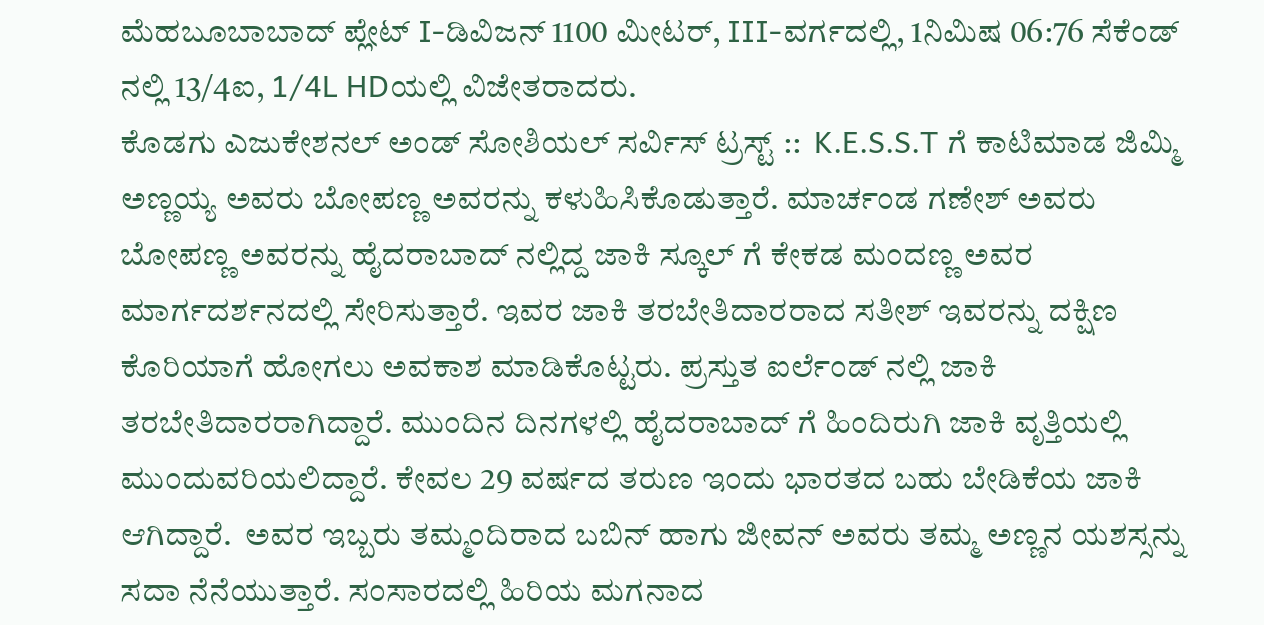ಮೆಹಬೂಬಾಬಾದ್ ಪ್ಲೇಟ್ I-ಡಿವಿಜನ್ 1100 ಮೀಟರ್, III-ವರ್ಗದಲ್ಲಿ, 1ನಿಮಿಷ 06:76 ಸೆಕೆಂಡ್ ನಲ್ಲಿ 13/4ಐ, 1/4L HDಯಲ್ಲಿ ವಿಜೇತರಾದರು.
ಕೊಡಗು ಎಜುಕೇಶನಲ್ ಅಂಡ್ ಸೋಶಿಯಲ್ ಸರ್ವಿಸ್ ಟ್ರಸ್ಟ್ ::  K.E.S.S.T ಗೆ ಕಾಟಿಮಾಡ ಜಿಮ್ಮಿ ಅಣ್ಣಯ್ಯ ಅವರು ಬೋಪಣ್ಣ ಅವರನ್ನು ಕಳುಹಿಸಿಕೊಡುತ್ತಾರೆ. ಮಾರ್ಚಂಡ ಗಣೇಶ್ ಅವರು ಬೋಪಣ್ಣ ಅವರನ್ನು ಹೈದರಾಬಾದ್ ನಲ್ಲಿದ್ದ ಜಾಕಿ ಸ್ಕೂಲ್ ಗೆ ಕೇಕಡ ಮಂದಣ್ಣ ಅವರ ಮಾರ್ಗದರ್ಶನದಲ್ಲಿ ಸೇರಿಸುತ್ತಾರೆ. ಇವರ ಜಾಕಿ ತರಬೇತಿದಾರರಾದ ಸತೀಶ್ ಇವರನ್ನು ದಕ್ಷಿಣ ಕೊರಿಯಾಗೆ ಹೋಗಲು ಅವಕಾಶ ಮಾಡಿಕೊಟ್ಟರು. ಪ್ರಸ್ತುತ ಐರ್ಲೆಂಡ್ ನಲ್ಲಿ ಜಾಕಿ ತರಬೇತಿದಾರರಾಗಿದ್ದಾರೆ. ಮುಂದಿನ ದಿನಗಳಲ್ಲಿ ಹೈದರಾಬಾದ್ ಗೆ ಹಿಂದಿರುಗಿ ಜಾಕಿ ವೃತ್ತಿಯಲ್ಲಿ ಮುಂದುವರಿಯಲಿದ್ದಾರೆ. ಕೇವಲ 29 ವರ್ಷದ ತರುಣ ಇಂದು ಭಾರತದ ಬಹು ಬೇಡಿಕೆಯ ಜಾಕಿ ಆಗಿದ್ದಾರೆ.  ಅವರ ಇಬ್ಬರು ತಮ್ಮಂದಿರಾದ ಬಬಿನ್ ಹಾಗು ಜೀವನ್ ಅವರು ತಮ್ಮ ಅಣ್ಣನ ಯಶಸ್ಸನ್ನು ಸದಾ ನೆನೆಯುತ್ತಾರೆ. ಸಂಸಾರದಲ್ಲಿ ಹಿರಿಯ ಮಗನಾದ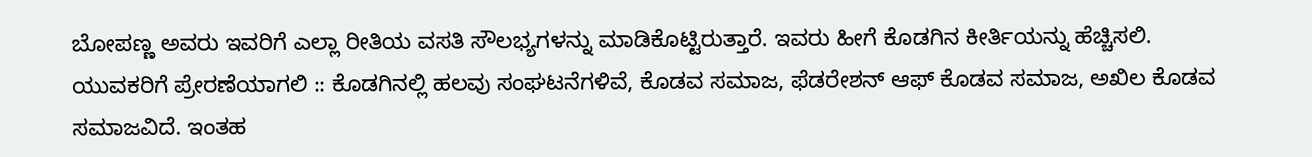ಬೋಪಣ್ಣ ಅವರು ಇವರಿಗೆ ಎಲ್ಲಾ ರೀತಿಯ ವಸತಿ ಸೌಲಭ್ಯಗಳನ್ನು ಮಾಡಿಕೊಟ್ಟಿರುತ್ತಾರೆ. ಇವರು ಹೀಗೆ ಕೊಡಗಿನ ಕೀರ್ತಿಯನ್ನು ಹೆಚ್ಚಿಸಲಿ.
ಯುವಕರಿಗೆ ಪ್ರೇರಣೆಯಾಗಲಿ :: ಕೊಡಗಿನಲ್ಲಿ ಹಲವು ಸಂಘಟನೆಗಳಿವೆ, ಕೊಡವ ಸಮಾಜ, ಫೆಡರೇಶನ್ ಆಫ್ ಕೊಡವ ಸಮಾಜ, ಅಖಿಲ ಕೊಡವ ಸಮಾಜವಿದೆ. ಇಂತಹ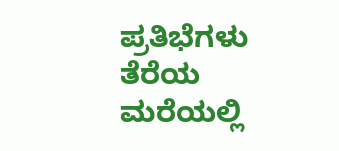ಪ್ರತಿಭೆಗಳು ತೆರೆಯ ಮರೆಯಲ್ಲಿ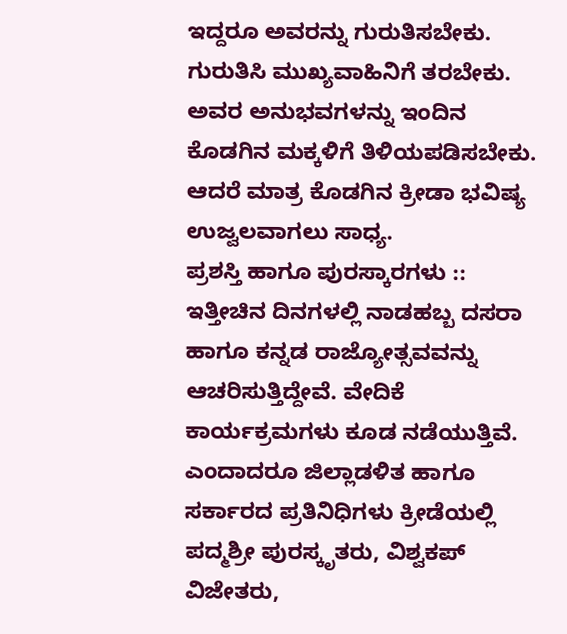ಇದ್ದರೂ ಅವರನ್ನು ಗುರುತಿಸಬೇಕು. ಗುರುತಿಸಿ ಮುಖ್ಯವಾಹಿನಿಗೆ ತರಬೇಕು. ಅವರ ಅನುಭವಗಳನ್ನು ಇಂದಿನ ಕೊಡಗಿನ ಮಕ್ಕಳಿಗೆ ತಿಳಿಯಪಡಿಸಬೇಕು. ಆದರೆ ಮಾತ್ರ ಕೊಡಗಿನ ಕ್ರೀಡಾ ಭವಿಷ್ಯ ಉಜ್ವಲವಾಗಲು ಸಾಧ್ಯ.
ಪ್ರಶಸ್ತಿ ಹಾಗೂ ಪುರಸ್ಕಾರಗಳು ::  ಇತ್ತೀಚಿನ ದಿನಗಳಲ್ಲಿ ನಾಡಹಬ್ಬ ದಸರಾ ಹಾಗೂ ಕನ್ನಡ ರಾಜ್ಯೋತ್ಸವವನ್ನು ಆಚರಿಸುತ್ತಿದ್ದೇವೆ. ವೇದಿಕೆ ಕಾರ್ಯಕ್ರಮಗಳು ಕೂಡ ನಡೆಯುತ್ತಿವೆ. ಎಂದಾದರೂ ಜಿಲ್ಲಾಡಳಿತ ಹಾಗೂ ಸರ್ಕಾರದ ಪ್ರತಿನಿಧಿಗಳು ಕ್ರೀಡೆಯಲ್ಲಿ ಪದ್ಮಶ್ರೀ ಪುರಸ್ಕೃತರು, ವಿಶ್ವಕಪ್ ವಿಜೇತರು,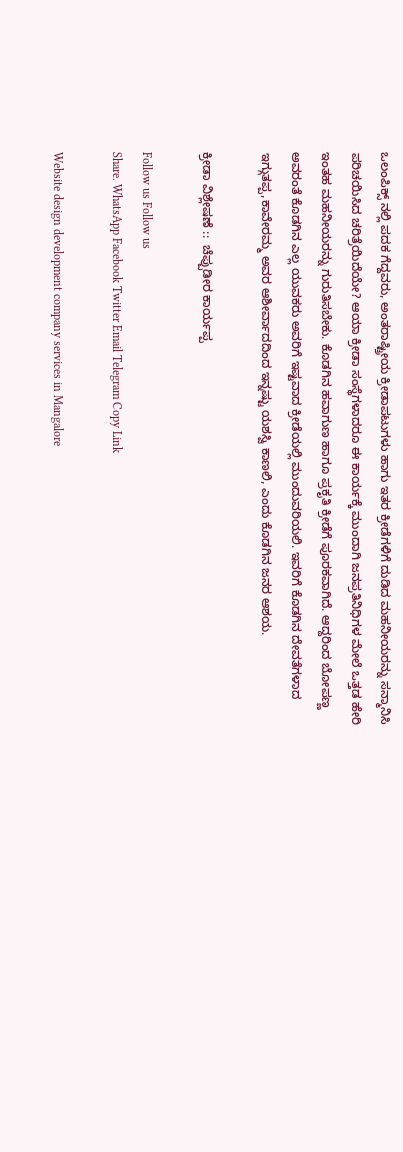ಒಲಂಪಿಕ್ಸ್ ನಲ್ಲಿ ಪದಕ ಗೆದ್ದವರು, ಅಂತರಾಷ್ಟ್ರೀಯ ಕ್ರೀಡಾಪಟುಗಳು ಹಾಗು ಇತರ ಕ್ರೀಡೆಗಳಿಗೆ ದುಡಿದ ಮಹನೀಯರನ್ನು ಸನ್ಮಾನಿಸಿ ಪರಿಚಯಿಸಿದ ಚರಿತ್ರೆಯಿದೆಯೇ? ಆಯಾ ಕ್ರೀಡಾ ಸಂಸ್ಥೆಗಳಾದರೂ ಈ ಕಾರ್ಯಕ್ಕೆ ಮುಂದಾಗಿ ಜನಪ್ರತಿನಿಧಿಗಳ ಮೇಲೆ ಒತ್ತಡ ಹೇರಿ ಇಂತಹ ಮಹನೀಯರನ್ನು ಗುರುತಿಸಬೇಕು. ಕೊಡಗಿನ ಹವಾಗುಣ ಹಾಗೂ ಪ್ರಕೃತಿ ಕ್ರೀಡೆಗೆ ಪೂರಕವಾಗಿದೆ. ಆದ್ದರಿಂದ ಬೋಪಣ್ಣ ಅವರಂತೆ ಕೊಡಗಿನ ಎಲ್ಲ ಯುವಕರು ಅವರಿಗೆ ಇಷ್ಟವಾದ ಕ್ರೀಡೆಯಲ್ಲಿ ಮುಂದುವರಿಯಲಿ. ಇವರಿಗೆ ಕೊಡಗಿನ ದೇವತೆಗಳಾದ ಇಗ್ಗುತಪ್ಪ,ಕಾವೇರಮ್ಮ ಅವರ ಆಶೀರ್ವಾದದಿಂದ ಇನ್ನಷ್ಟು ಯಶಸ್ವಿ ಕಾಣಲಿ, ಎಂದು ಕೊಡಗಿನ ಜನರ ಆಶಯ.

ಕ್ರೀಡಾ ವಿಶ್ಲೇಷಣೆ ::  ಚೆಪ್ಪುಡೀರ ಕಾರ್ಯಪ್ಪ

Follow us Follow us
Share. WhatsApp Facebook Twitter Email Telegram Copy Link

Website design development company services in Mangalore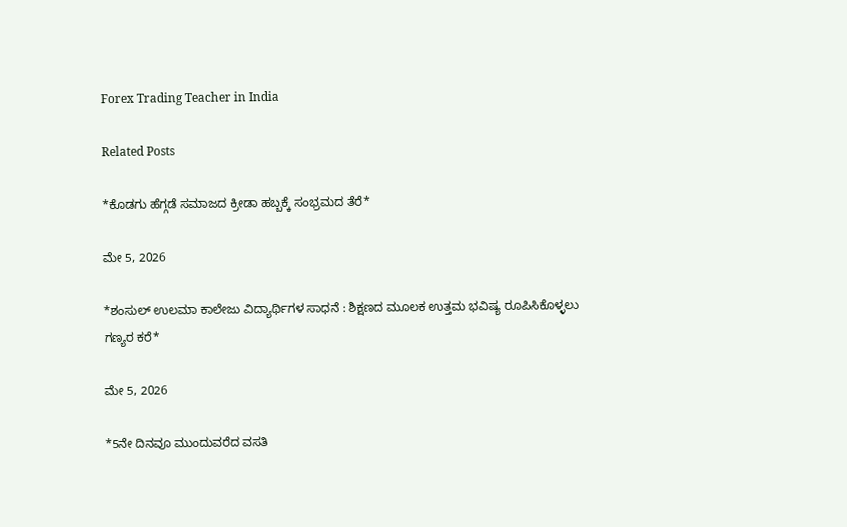Forex Trading Teacher in India

Related Posts

*ಕೊಡಗು ಹೆಗ್ಗಡೆ ಸಮಾಜದ ಕ್ರೀಡಾ ಹಬ್ಬಕ್ಕೆ ಸಂಭ್ರಮದ ತೆರೆ*

ಮೇ 5, 2026

*ಶಂಸುಲ್ ಉಲಮಾ ಕಾಲೇಜು ವಿದ್ಯಾರ್ಥಿಗಳ ಸಾಧನೆ : ಶಿಕ್ಷಣದ ಮೂಲಕ ಉತ್ತಮ ಭವಿಷ್ಯ ರೂಪಿಸಿಕೊಳ್ಳಲು ಗಣ್ಯರ ಕರೆ*

ಮೇ 5, 2026

*5ನೇ ದಿನವೂ ಮುಂದುವರೆದ ವಸತಿ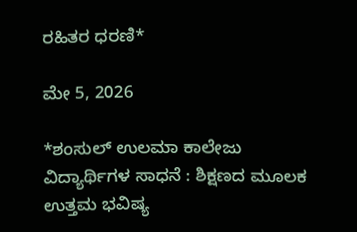ರಹಿತರ ಧರಣಿ*

ಮೇ 5, 2026

*ಶಂಸುಲ್ ಉಲಮಾ ಕಾಲೇಜು ವಿದ್ಯಾರ್ಥಿಗಳ ಸಾಧನೆ : ಶಿಕ್ಷಣದ ಮೂಲಕ ಉತ್ತಮ ಭವಿಷ್ಯ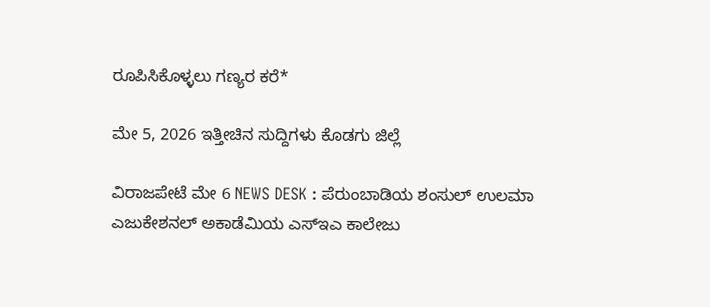ರೂಪಿಸಿಕೊಳ್ಳಲು ಗಣ್ಯರ ಕರೆ*

ಮೇ 5, 2026 ಇತ್ತೀಚಿನ ಸುದ್ದಿಗಳು ಕೊಡಗು ಜಿಲ್ಲೆ

ವಿರಾಜಪೇಟೆ ಮೇ 6 NEWS DESK : ಪೆರುಂಬಾಡಿಯ ಶಂಸುಲ್ ಉಲಮಾ ಎಜುಕೇಶನಲ್ ಅಕಾಡೆಮಿಯ ಎಸ್ಇಎ ಕಾಲೇಜು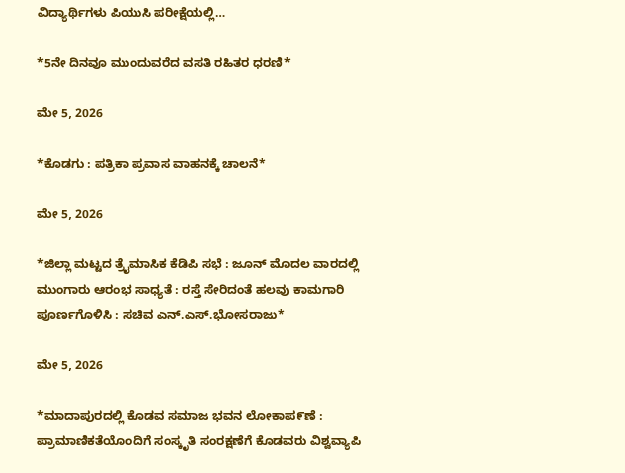ವಿದ್ಯಾರ್ಥಿಗಳು ಪಿಯುಸಿ ಪರೀಕ್ಷೆಯಲ್ಲಿ…

*5ನೇ ದಿನವೂ ಮುಂದುವರೆದ ವಸತಿ ರಹಿತರ ಧರಣಿ*

ಮೇ 5, 2026

*ಕೊಡಗು : ಪತ್ರಿಕಾ ಪ್ರವಾಸ ವಾಹನಕ್ಕೆ ಚಾಲನೆ*

ಮೇ 5, 2026

*ಜಿಲ್ಲಾ ಮಟ್ಟದ ತ್ರೈಮಾಸಿಕ ಕೆಡಿಪಿ ಸಭೆ : ಜೂನ್ ಮೊದಲ ವಾರದಲ್ಲಿ ಮುಂಗಾರು ಆರಂಭ ಸಾಧ್ಯತೆ : ರಸ್ತೆ ಸೇರಿದಂತೆ ಹಲವು ಕಾಮಗಾರಿ ಪೂರ್ಣಗೊಳಿಸಿ : ಸಚಿವ ಎನ್.ಎಸ್.ಭೋಸರಾಜು*

ಮೇ 5, 2026

*ಮಾದಾಪುರದಲ್ಲಿ ಕೊಡವ ಸಮಾಜ ಭವನ ಲೋಕಾಪ೯ಣೆ : ಪ್ರಾಮಾಣಿಕತೆಯೊಂದಿಗೆ ಸಂಸ್ಕೃತಿ ಸಂರಕ್ಷಣೆಗೆ ಕೊಡವರು ವಿಶ್ವವ್ಯಾಪಿ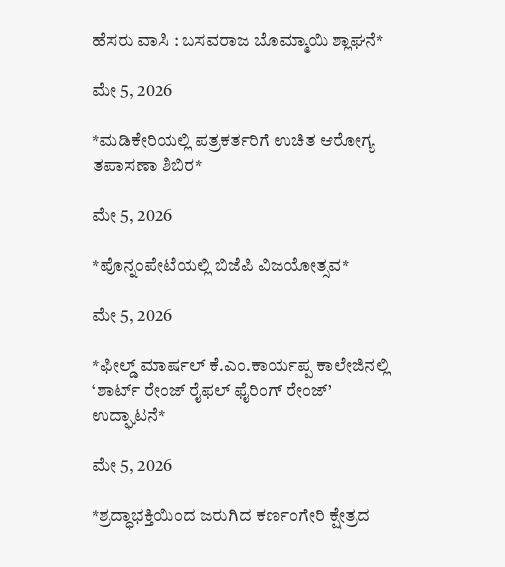ಹೆಸರು ವಾಸಿ : ಬಸವರಾಜ ಬೊಮ್ಮಾಯಿ ಶ್ಲಾಘನೆ*

ಮೇ 5, 2026

*ಮಡಿಕೇರಿಯಲ್ಲಿ ಪತ್ರಕರ್ತರಿಗೆ ಉಚಿತ ಆರೋಗ್ಯ ತಪಾಸಣಾ ಶಿಬಿರ*

ಮೇ 5, 2026

*ಪೊನ್ನಂಪೇಟೆಯಲ್ಲಿ ಬಿಜೆಪಿ ವಿಜಯೋತ್ಸವ*

ಮೇ 5, 2026

*ಫೀಲ್ಡ್ ಮಾರ್ಷಲ್ ಕೆ.ಎಂ.ಕಾರ್ಯಪ್ಪ ಕಾಲೇಜಿನಲ್ಲಿ ‘ಶಾರ್ಟ್ ರೇಂಜ್ ರೈಫಲ್ ಫೈರಿಂಗ್ ರೇಂಜ್’ ಉದ್ಘಾಟನೆ*

ಮೇ 5, 2026

*ಶ್ರದ್ಧಾಭಕ್ತಿಯಿಂದ ಜರುಗಿದ ಕರ್ಣಂಗೇರಿ ಕ್ಷೇತ್ರದ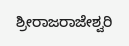ಶ್ರೀರಾಜರಾಜೇಶ್ವರಿ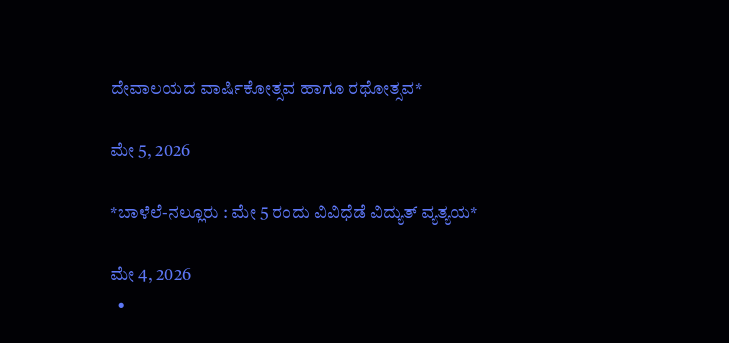ದೇವಾಲಯದ ವಾರ್ಷಿಕೋತ್ಸವ ಹಾಗೂ ರಥೋತ್ಸವ*

ಮೇ 5, 2026

*ಬಾಳೆಲೆ-ನಲ್ಲೂರು : ಮೇ 5 ರಂದು ವಿವಿಧೆಡೆ ವಿದ್ಯುತ್ ವ್ಯತ್ಯಯ*

ಮೇ 4, 2026
  •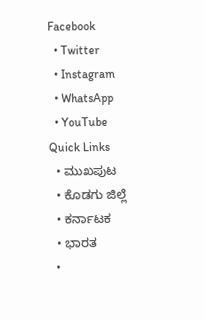Facebook
  • Twitter
  • Instagram
  • WhatsApp
  • YouTube
Quick Links
  • ಮುಖಪುಟ
  • ಕೊಡಗು ಜಿಲ್ಲೆ
  • ಕರ್ನಾಟಕ
  • ಭಾರತ
  •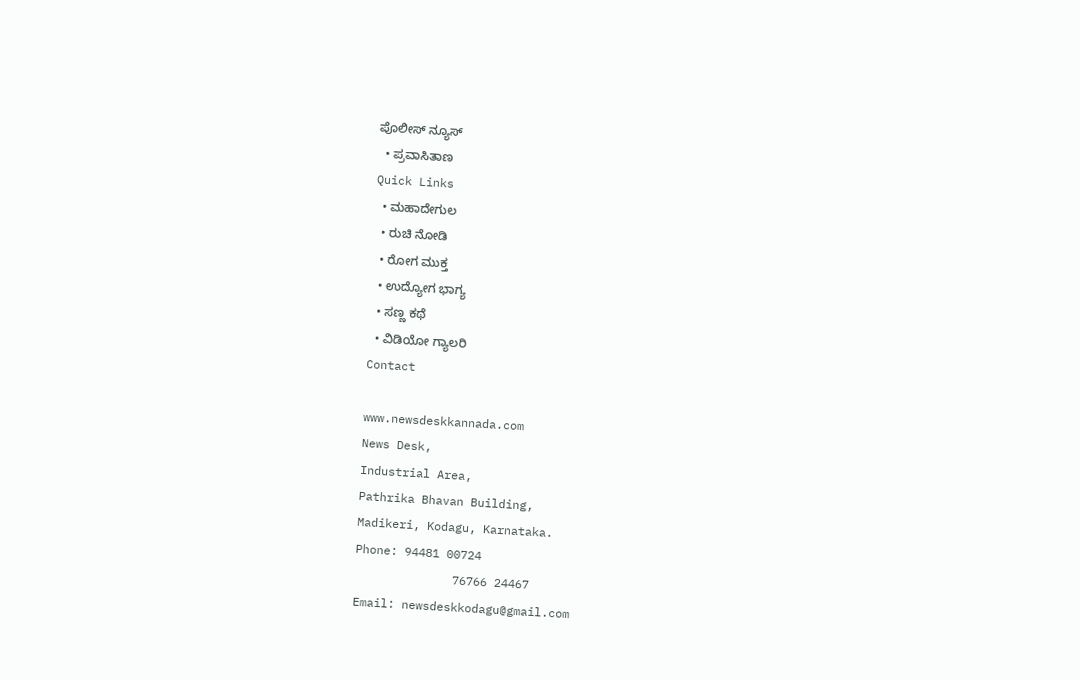ಪೊಲೀಸ್ ನ್ಯೂಸ್
  • ಪ್ರವಾಸಿತಾಣ
Quick Links
  • ಮಹಾದೇಗುಲ
  • ರುಚಿ ನೋಡಿ
  • ರೋಗ ಮುಕ್ತ
  • ಉದ್ಯೋಗ ಭಾಗ್ಯ
  • ಸಣ್ಣ ಕಥೆ
  • ವಿಡಿಯೋ ಗ್ಯಾಲರಿ
Contact

www.newsdeskkannada.com
News Desk,
Industrial Area,
Pathrika Bhavan Building,
Madikeri, Kodagu, Karnataka.
Phone: 94481 00724
              76766 24467
Email: newsdeskkodagu@gmail.com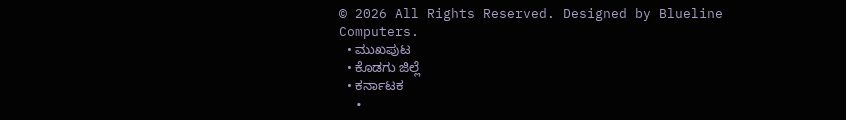© 2026 All Rights Reserved. Designed by Blueline Computers.
  • ಮುಖಪುಟ
  • ಕೊಡಗು ಜಿಲ್ಲೆ
  • ಕರ್ನಾಟಕ
  •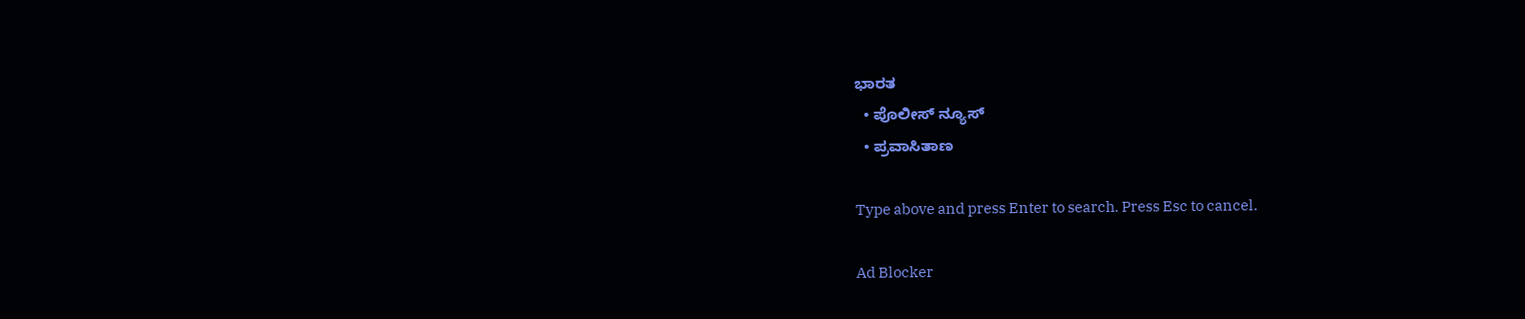ಭಾರತ
  • ಪೊಲೀಸ್ ನ್ಯೂಸ್
  • ಪ್ರವಾಸಿತಾಣ

Type above and press Enter to search. Press Esc to cancel.

Ad Blocker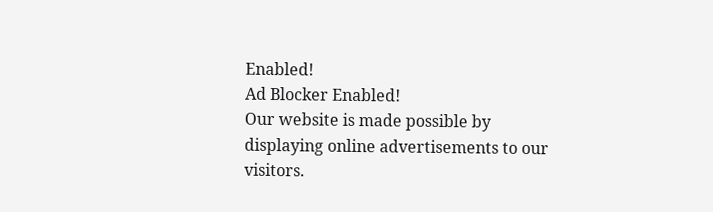Enabled!
Ad Blocker Enabled!
Our website is made possible by displaying online advertisements to our visitors.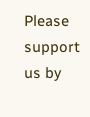Please support us by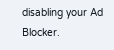disabling your Ad Blocker.